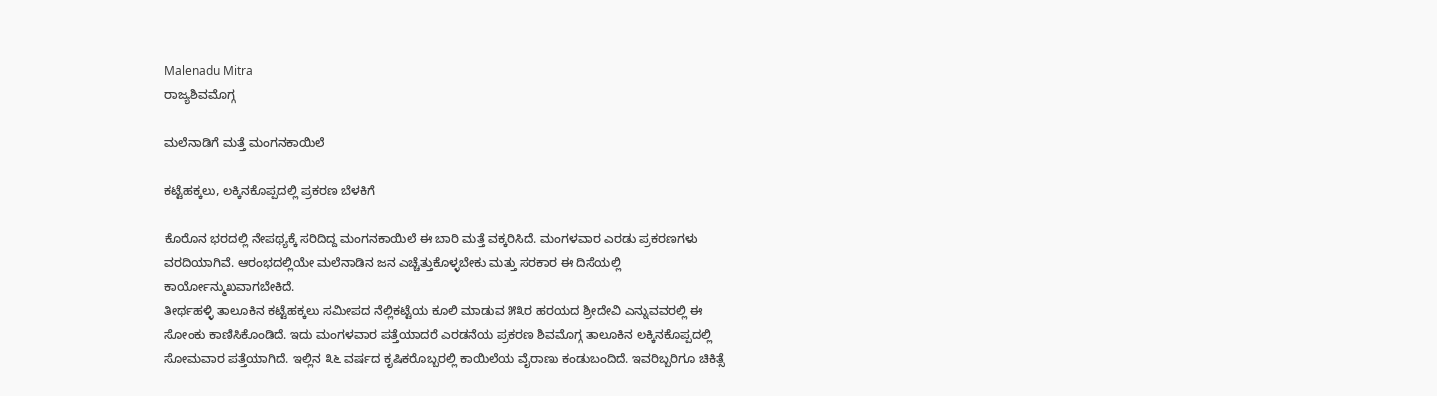Malenadu Mitra
ರಾಜ್ಯಶಿವಮೊಗ್ಗ

ಮಲೆನಾಡಿಗೆ ಮತ್ತೆ ಮಂಗನಕಾಯಿಲೆ

ಕಟ್ಟೆಹಕ್ಕಲು, ಲಕ್ಕಿನಕೊಪ್ಪದಲ್ಲಿ ಪ್ರಕರಣ ಬೆಳಕಿಗೆ

ಕೊರೊನ ಭರದಲ್ಲಿ ನೇಪಥ್ಯಕ್ಕೆ ಸರಿದಿದ್ದ ಮಂಗನಕಾಯಿಲೆ ಈ ಬಾರಿ ಮತ್ತೆ ವಕ್ಕರಿಸಿದೆ. ಮಂಗಳವಾರ ಎರಡು ಪ್ರಕರಣಗಳು ವರದಿಯಾಗಿವೆ. ಆರಂಭದಲ್ಲಿಯೇ ಮಲೆನಾಡಿನ ಜನ ಎಚ್ಚೆತ್ತುಕೊಳ್ಳಬೇಕು ಮತ್ತು ಸರಕಾರ ಈ ದಿಸೆಯಲ್ಲಿ ಕಾರ್ಯೋನ್ಮುಖವಾಗಬೇಕಿದೆ.
ತೀರ್ಥಹಳ್ಳಿ ತಾಲೂಕಿನ ಕಟ್ಟೆಹಕ್ಕಲು ಸಮೀಪದ ನೆಲ್ಲಿಕಟ್ಟೆಯ ಕೂಲಿ ಮಾಡುವ ೫೩ರ ಹರಯದ ಶ್ರೀದೇವಿ ಎನ್ನುವವರಲ್ಲಿ ಈ ಸೋಂಕು ಕಾಣಿಸಿಕೊಂಡಿದೆ. ಇದು ಮಂಗಳವಾರ ಪತ್ತೆಯಾದರೆ ಎರಡನೆಯ ಪ್ರಕರಣ ಶಿವಮೊಗ್ಗ ತಾಲೂಕಿನ ಲಕ್ಕಿನಕೊಪ್ಪದಲ್ಲಿ ಸೋಮವಾರ ಪತ್ತೆಯಾಗಿದೆ. ಇಲ್ಲಿನ ೩೬ ವರ್ಷದ ಕೃಷಿಕರೊಬ್ಬರಲ್ಲಿ ಕಾಯಿಲೆಯ ವೈರಾಣು ಕಂಡುಬಂದಿದೆ. ಇವರಿಬ್ಬರಿಗೂ ಚಿಕಿತ್ಸೆ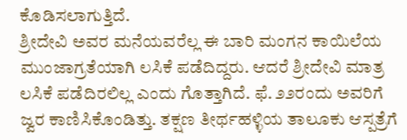ಕೊಡಿಸಲಾಗುತ್ತಿದೆ.
ಶ್ರೀದೇವಿ ಅವರ ಮನೆಯವರೆಲ್ಲ ಈ ಬಾರಿ ಮಂಗನ ಕಾಯಿಲೆಯ ಮುಂಜಾಗ್ರತೆಯಾಗಿ ಲಸಿಕೆ ಪಡೆದಿದ್ದರು. ಆದರೆ ಶ್ರೀದೇವಿ ಮಾತ್ರ ಲಸಿಕೆ ಪಡೆದಿರಲಿಲ್ಲ ಎಂದು ಗೊತ್ತಾಗಿದೆ. ಫೆ. ೨೨ರಂದು ಅವರಿಗೆ ಜ್ವರ ಕಾಣಿಸಿಕೊಂಡಿತ್ತು. ತಕ್ಷಣ ತೀರ್ಥಹಳ್ಳಿಯ ತಾಲೂಕು ಆಸ್ಪತ್ರೆಗೆ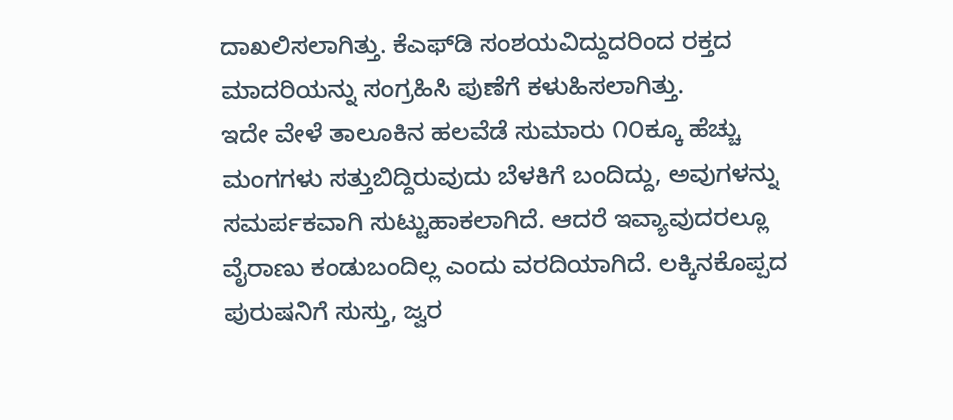ದಾಖಲಿಸಲಾಗಿತ್ತು. ಕೆಎಫ್‌ಡಿ ಸಂಶಯವಿದ್ದುದರಿಂದ ರಕ್ತದ ಮಾದರಿಯನ್ನು ಸಂಗ್ರಹಿಸಿ ಪುಣೆಗೆ ಕಳುಹಿಸಲಾಗಿತ್ತು.
ಇದೇ ವೇಳೆ ತಾಲೂಕಿನ ಹಲವೆಡೆ ಸುಮಾರು ೧೦ಕ್ಕೂ ಹೆಚ್ಚು ಮಂಗಗಳು ಸತ್ತುಬಿದ್ದಿರುವುದು ಬೆಳಕಿಗೆ ಬಂದಿದ್ದು, ಅವುಗಳನ್ನು ಸಮರ್ಪಕವಾಗಿ ಸುಟ್ಟುಹಾಕಲಾಗಿದೆ. ಆದರೆ ಇವ್ಯಾವುದರಲ್ಲೂ ವೈರಾಣು ಕಂಡುಬಂದಿಲ್ಲ ಎಂದು ವರದಿಯಾಗಿದೆ. ಲಕ್ಕಿನಕೊಪ್ಪದ ಪುರುಷನಿಗೆ ಸುಸ್ತು, ಜ್ವರ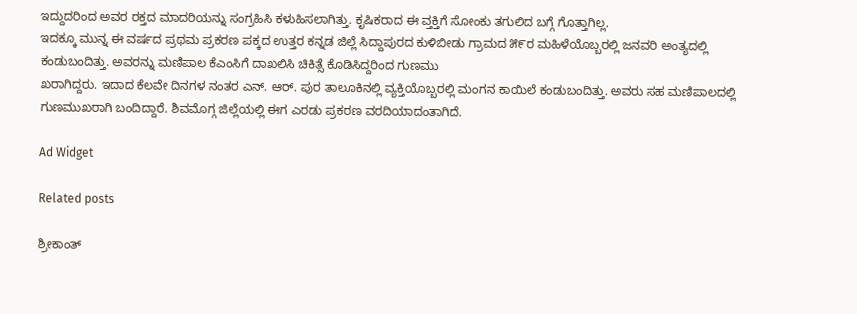ಇದ್ದುದರಿಂದ ಅವರ ರಕ್ತದ ಮಾದರಿಯನ್ನು ಸಂಗ್ರಹಿಸಿ ಕಳುಹಿಸಲಾಗಿತ್ತು. ಕೃಷಿಕರಾದ ಈ ವ್ತಕ್ತಿಗೆ ಸೋಂಕು ತಗುಲಿದ ಬಗ್ಗೆ ಗೊತ್ತಾಗಿಲ್ಲ.
ಇದಕ್ಕೂ ಮುನ್ನ ಈ ವರ್ಷದ ಪ್ರಥಮ ಪ್ರಕರಣ ಪಕ್ಕದ ಉತ್ತರ ಕನ್ನಡ ಜಿಲ್ಲೆ ಸಿದ್ದಾಪುರದ ಕುಳಿಬೀಡು ಗ್ರಾಮದ ೫೯ರ ಮಹಿಳೆಯೊಬ್ಬರಲ್ಲಿ ಜನವರಿ ಅಂತ್ಯದಲ್ಲಿ ಕಂಡುಬಂದಿತ್ತು. ಅವರನ್ನು ಮಣಿಪಾಲ ಕೆಎಂಸಿಗೆ ದಾಖಲಿಸಿ ಚಿಕಿತ್ಸೆ ಕೊಡಿಸಿದ್ದರಿಂದ ಗುಣಮು
ಖರಾಗಿದ್ದರು. ಇದಾದ ಕೆಲವೇ ದಿನಗಳ ನಂತರ ಎನ್. ಆರ್. ಪುರ ತಾಲೂಕಿನಲ್ಲಿ ವ್ಯಕ್ತಿಯೊಬ್ಬರಲ್ಲಿ ಮಂಗನ ಕಾಯಿಲೆ ಕಂಡುಬಂದಿತ್ತು. ಅವರು ಸಹ ಮಣಿಪಾಲದಲ್ಲಿ ಗುಣಮುಖರಾಗಿ ಬಂದಿದ್ದಾರೆ. ಶಿವಮೊಗ್ಗ ಜಿಲ್ಲೆಯಲ್ಲಿ ಈಗ ಎರಡು ಪ್ರಕರಣ ವರದಿಯಾದಂತಾಗಿದೆ.

Ad Widget

Related posts

ಶ್ರೀಕಾಂತ್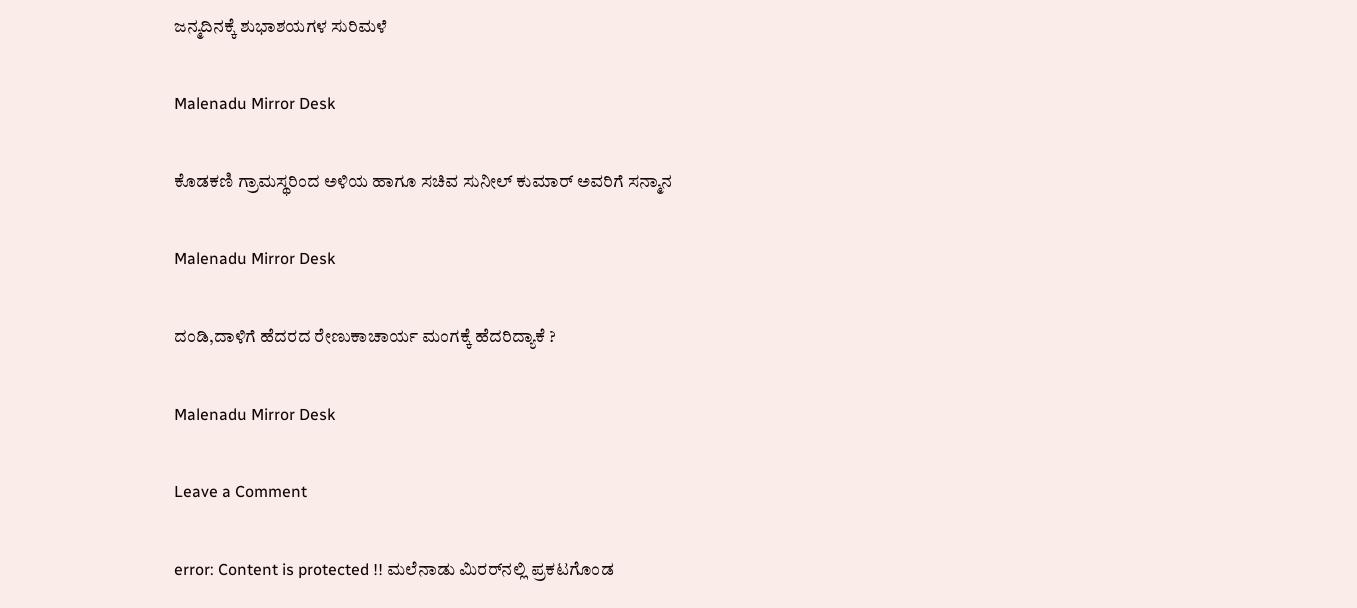ಜನ್ಮದಿನಕ್ಕೆ ಶುಭಾಶಯಗಳ ಸುರಿಮಳೆ

Malenadu Mirror Desk

ಕೊಡಕಣಿ ಗ್ರಾಮಸ್ಥರಿಂದ ಅಳಿಯ ಹಾಗೂ ಸಚಿವ ಸುನೀಲ್ ಕುಮಾರ್ ಅವರಿಗೆ ಸನ್ಮಾನ

Malenadu Mirror Desk

ದಂಡಿ,ದಾಳಿಗೆ ಹೆದರದ ರೇಣುಕಾಚಾರ್ಯ ಮಂಗಕ್ಕೆ ಹೆದರಿದ್ಯಾಕೆ ?

Malenadu Mirror Desk

Leave a Comment

error: Content is protected !! ಮಲೆನಾಡು ಮಿರರ್‌ನಲ್ಲಿ ಪ್ರಕಟಗೊಂಡ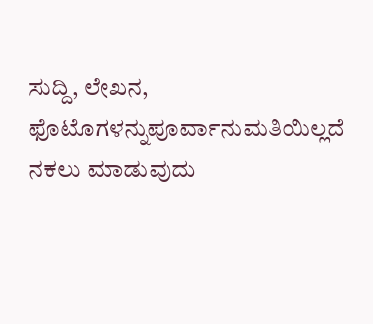ಸುದ್ದಿ, ಲೇಖನ, ಫೊಟೊಗಳನ್ನುಪೂರ್ವಾನುಮತಿಯಿಲ್ಲದೆ ನಕಲು ಮಾಡುವುದು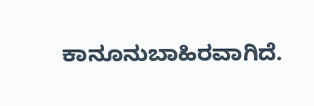ಕಾನೂನುಬಾಹಿರವಾಗಿದೆ.